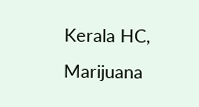Kerala HC, Marijuana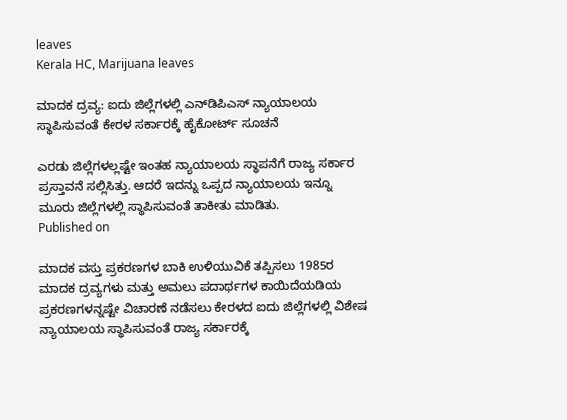leaves
Kerala HC, Marijuana leaves

ಮಾದಕ ದ್ರವ್ಯ: ಐದು ಜಿಲ್ಲೆಗಳಲ್ಲಿ ಎನ್‌ಡಿಪಿಎಸ್‌ ನ್ಯಾಯಾಲಯ ಸ್ಥಾಪಿಸುವಂತೆ ಕೇರಳ ಸರ್ಕಾರಕ್ಕೆ ಹೈಕೋರ್ಟ್‌ ಸೂಚನೆ

ಎರಡು ಜಿಲ್ಲೆಗಳಲ್ಲಷ್ಟೇ ಇಂತಹ ನ್ಯಾಯಾಲಯ ಸ್ಥಾಪನೆಗೆ ರಾಜ್ಯ ಸರ್ಕಾರ ಪ್ರಸ್ತಾವನೆ ಸಲ್ಲಿಸಿತ್ತು. ಆದರೆ ಇದನ್ನು ಒಪ್ಪದ ನ್ಯಾಯಾಲಯ ಇನ್ನೂ ಮೂರು ಜಿಲ್ಲೆಗಳಲ್ಲಿ ಸ್ಥಾಪಿಸುವಂತೆ ತಾಕೀತು ಮಾಡಿತು.
Published on

ಮಾದಕ ವಸ್ತು ಪ್ರಕರಣಗಳ ಬಾಕಿ ಉಳಿಯುವಿಕೆ ತಪ್ಪಿಸಲು 1985ರ ಮಾದಕ ದ್ರವ್ಯಗಳು ಮತ್ತು ಅಮಲು ಪದಾರ್ಥಗಳ ಕಾಯಿದೆಯಡಿಯ ಪ್ರಕರಣಗಳನ್ನಷ್ಟೇ ವಿಚಾರಣೆ ನಡೆಸಲು ಕೇರಳದ ಐದು ಜಿಲ್ಲೆಗಳಲ್ಲಿ ವಿಶೇಷ ನ್ಯಾಯಾಲಯ ಸ್ಥಾಪಿಸುವಂತೆ ರಾಜ್ಯ ಸರ್ಕಾರಕ್ಕೆ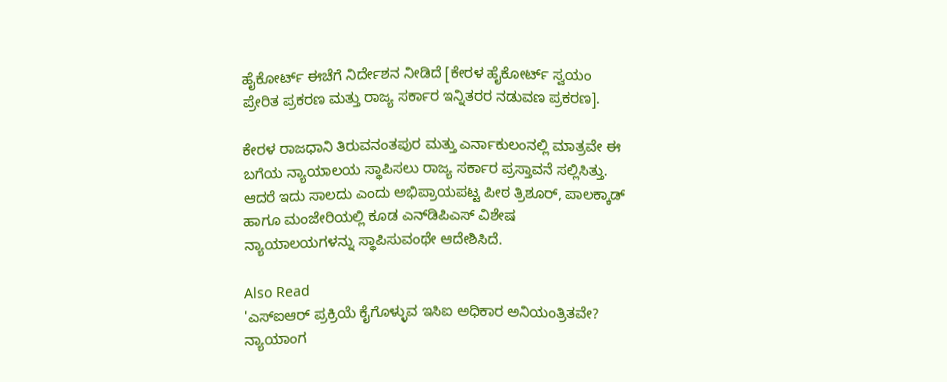ಹೈಕೋರ್ಟ್‌ ಈಚೆಗೆ ನಿರ್ದೇಶನ ನೀಡಿದೆ [ಕೇರಳ ಹೈಕೋರ್ಟ್‌ ಸ್ವಯಂ ಪ್ರೇರಿತ ಪ್ರಕರಣ ಮತ್ತು ರಾಜ್ಯ ಸರ್ಕಾರ ಇನ್ನಿತರರ ನಡುವಣ ಪ್ರಕರಣ].

ಕೇರಳ ರಾಜಧಾನಿ ತಿರುವನಂತಪುರ ಮತ್ತು ಎರ್ನಾಕುಲಂನಲ್ಲಿ ಮಾತ್ರವೇ ಈ ಬಗೆಯ ನ್ಯಾಯಾಲಯ ಸ್ಥಾಪಿಸಲು ರಾಜ್ಯ ಸರ್ಕಾರ ಪ್ರಸ್ತಾವನೆ ಸಲ್ಲಿಸಿತ್ತು. ಆದರೆ ಇದು ಸಾಲದು ಎಂದು ಅಭಿಪ್ರಾಯಪಟ್ಟ ಪೀಠ ತ್ರಿಶೂರ್‌, ಪಾಲಕ್ಕಾಡ್‌ ಹಾಗೂ ಮಂಜೇರಿಯಲ್ಲಿ ಕೂಡ ಎನ್‌ಡಿಪಿಎಸ್‌ ವಿಶೇಷ ನ್ಯಾಯಾಲಯಗಳನ್ನು ಸ್ಥಾಪಿಸುವಂಥೇ ಆದೇಶಿಸಿದೆ.

Also Read
'ಎಸ್ಐಆರ್ ಪ್ರಕ್ರಿಯೆ ಕೈಗೊಳ್ಳುವ ಇಸಿಐ ಅಧಿಕಾರ ಅನಿಯಂತ್ರಿತವೇ? ನ್ಯಾಯಾಂಗ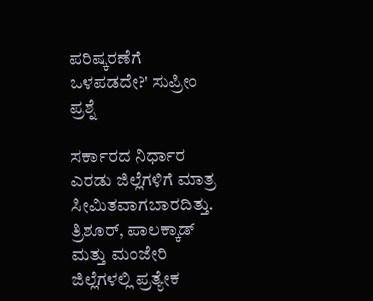ಪರಿಷ್ಕರಣೆಗೆ ಒಳಪಡದೇ?' ಸುಪ್ರೀಂ ಪ್ರಶ್ನೆ

ಸರ್ಕಾರದ ನಿರ್ಧಾರ ಎರಡು ಜಿಲ್ಲೆಗಳಿಗೆ ಮಾತ್ರ ಸೀಮಿತವಾಗಬಾರದಿತ್ತು. ತ್ರಿಶೂರ್, ಪಾಲಕ್ಕಾಡ್ ಮತ್ತು ಮಂಜೇರಿ ಜಿಲ್ಲೆಗಳಲ್ಲಿ ಪ್ರತ್ಯೇಕ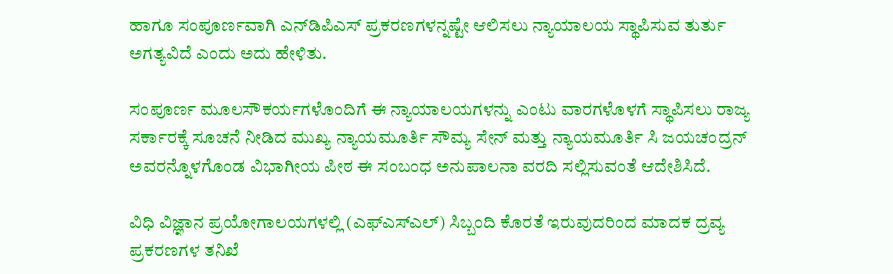ಹಾಗೂ ಸಂಪೂರ್ಣವಾಗಿ ಎನ್‌ಡಿಪಿಎಸ್‌ ಪ್ರಕರಣಗಳನ್ನಷ್ಟೇ ಆಲಿಸಲು ನ್ಯಾಯಾಲಯ ಸ್ಥಾಪಿಸುವ ತುರ್ತು ಅಗತ್ಯವಿದೆ ಎಂದು ಅದು ಹೇಳಿತು.

ಸಂಪೂರ್ಣ ಮೂಲಸೌಕರ್ಯಗಳೊಂದಿಗೆ ಈ ನ್ಯಾಯಾಲಯಗಳನ್ನು ಎಂಟು ವಾರಗಳೊಳಗೆ ಸ್ಥಾಪಿಸಲು ರಾಜ್ಯ ಸರ್ಕಾರಕ್ಕೆ ಸೂಚನೆ ನೀಡಿದ ಮುಖ್ಯ ನ್ಯಾಯಮೂರ್ತಿ ಸೌಮ್ಯ ಸೇನ್ ಮತ್ತು ನ್ಯಾಯಮೂರ್ತಿ ಸಿ ಜಯಚಂದ್ರನ್ ಅವರನ್ನೊಳಗೊಂಡ ವಿಭಾಗೀಯ ಪೀಠ ಈ ಸಂಬಂಧ ಅನುಪಾಲನಾ ವರದಿ ಸಲ್ಲಿಸುವಂತೆ ಆದೇಶಿಸಿದೆ.

ವಿಧಿ ವಿಜ್ಞಾನ ಪ್ರಯೋಗಾಲಯಗಳಲ್ಲಿ (ಎಫ್‌ಎಸ್‌ಎಲ್‌) ಸಿಬ್ಬಂದಿ ಕೊರತೆ ಇರುವುದರಿಂದ ಮಾದಕ ದ್ರವ್ಯ ಪ್ರಕರಣಗಳ ತನಿಖೆ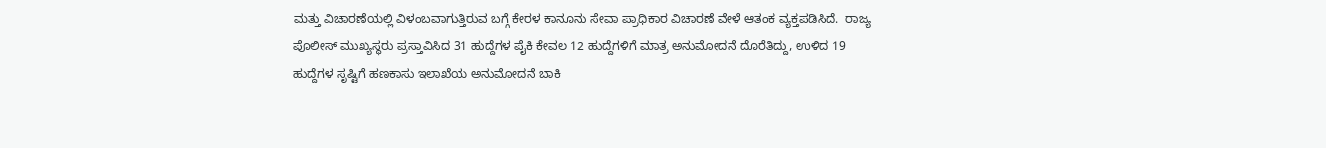ಮತ್ತು ವಿಚಾರಣೆಯಲ್ಲಿ ವಿಳಂಬವಾಗುತ್ತಿರುವ ಬಗ್ಗೆ ಕೇರಳ ಕಾನೂನು ಸೇವಾ ಪ್ರಾಧಿಕಾರ ವಿಚಾರಣೆ ವೇಳೆ ಆತಂಕ ವ್ಯಕ್ತಪಡಿಸಿದೆ.  ರಾಜ್ಯ ಪೊಲೀಸ್ ಮುಖ್ಯಸ್ಥರು ಪ್ರಸ್ತಾವಿಸಿದ 31 ಹುದ್ದೆಗಳ ಪೈಕಿ ಕೇವಲ 12 ಹುದ್ದೆಗಳಿಗೆ ಮಾತ್ರ ಅನುಮೋದನೆ ದೊರೆತಿದ್ದು, ಉಳಿದ 19 ಹುದ್ದೆಗಳ ಸೃಷ್ಟಿಗೆ ಹಣಕಾಸು ಇಲಾಖೆಯ ಅನುಮೋದನೆ ಬಾಕಿ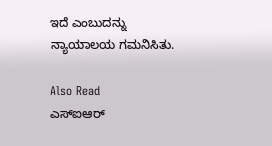ಇದೆ ಎಂಬುದನ್ನು ನ್ಯಾಯಾಲಯ ಗಮನಿಸಿತು.

Also Read
ಎಸ್ಐಆರ್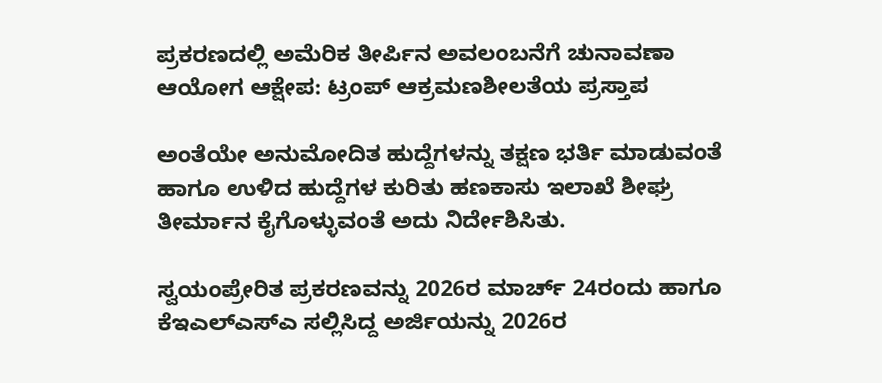ಪ್ರಕರಣದಲ್ಲಿ ಅಮೆರಿಕ ತೀರ್ಪಿನ ಅವಲಂಬನೆಗೆ ಚುನಾವಣಾ ಆಯೋಗ ಆಕ್ಷೇಪ: ಟ್ರಂಪ್ ಆಕ್ರಮಣಶೀಲತೆಯ ಪ್ರಸ್ತಾಪ

ಅಂತೆಯೇ ಅನುಮೋದಿತ ಹುದ್ದೆಗಳನ್ನು ತಕ್ಷಣ ಭರ್ತಿ ಮಾಡುವಂತೆ ಹಾಗೂ ಉಳಿದ ಹುದ್ದೆಗಳ ಕುರಿತು ಹಣಕಾಸು ಇಲಾಖೆ ಶೀಘ್ರ ತೀರ್ಮಾನ ಕೈಗೊಳ್ಳುವಂತೆ ಅದು ನಿರ್ದೇಶಿಸಿತು.

ಸ್ವಯಂಪ್ರೇರಿತ ಪ್ರಕರಣವನ್ನು 2026ರ ಮಾರ್ಚ್ 24ರಂದು ಹಾಗೂ ಕೆಇಎಲ್‌ಎಸ್‌ಎ ಸಲ್ಲಿಸಿದ್ದ ಅರ್ಜಿಯನ್ನು 2026ರ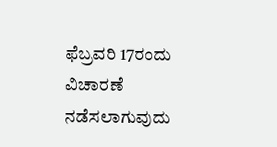ಫೆಬ್ರವರಿ 17ರಂದು ವಿಚಾರಣೆ ನಡೆಸಲಾಗುವುದು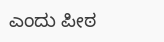ಎಂದು ಪೀಠ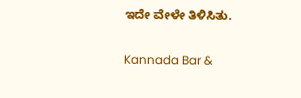ಇದೇ ವೇಳೇ ತಿಳಿಸಿತು.

Kannada Bar &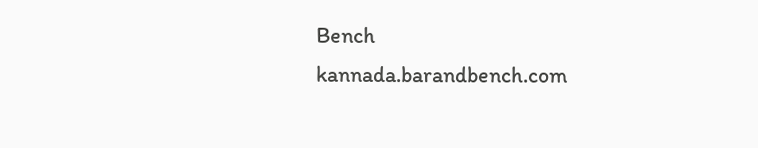Bench
kannada.barandbench.com